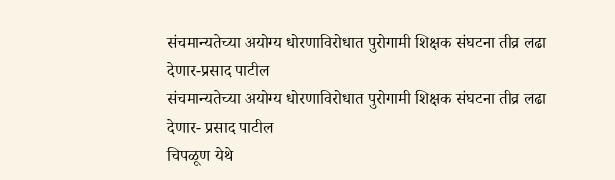संचमान्यतेच्या अयोग्य धोरणाविरोधात पुरोगामी शिक्षक संघटना तीव्र लढा देणार-प्रसाद पाटील
संचमान्यतेच्या अयोग्य धोरणाविरोधात पुरोगामी शिक्षक संघटना तीव्र लढा देणार- प्रसाद पाटील
चिपळूण येथे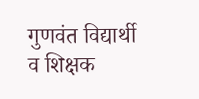गुणवंत विद्यार्थी व शिक्षक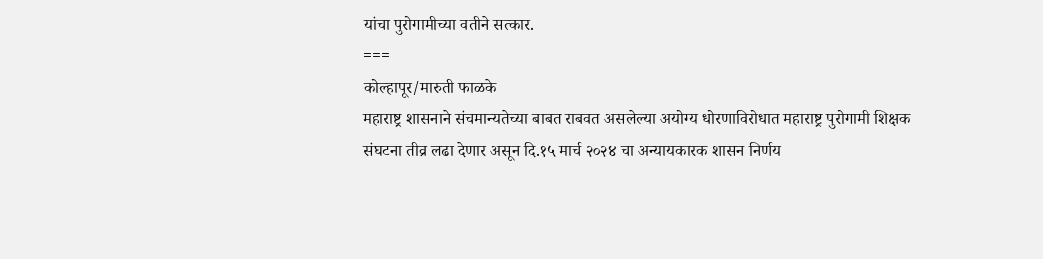यांचा पुरोगामीच्या वतीने सत्कार.
===
कोल्हापूर/मारुती फाळके
महाराष्ट्र शासनाने संचमान्यतेच्या बाबत राबवत असलेल्या अयोग्य धोरणाविरोधात महाराष्ट्र पुरोगामी शिक्षक संघटना तीव्र लढा देणार असून दि.१५ मार्च २०२४ चा अन्यायकारक शासन निर्णय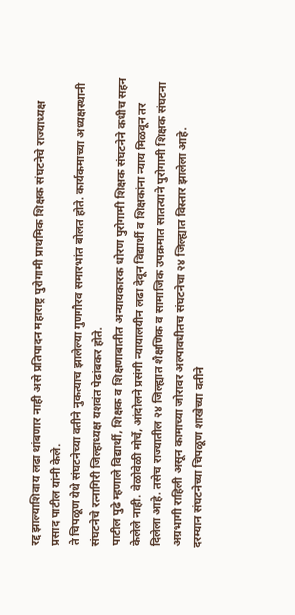रद्द झाल्याशिवाय लढा थांबणार नाही असे प्रतिपादन महाराष्ट्र पुरोगामी प्राथमिक शिक्षक संघटनेचे राज्याध्यक्ष प्रसाद पाटील यांनी केले.
ते चिपळूण येथे संघटनेच्या वतीने नुकत्याच झालेल्या गुणगौरव समारभांत बोलत होते. कार्यकमाच्या अध्यक्षस्थानी संघटनेचे रत्नागिरी जिल्हाध्यक्ष यशवंत पेढांबकर होते.
पाटील पुढे म्हणाले विद्यार्थी, शिक्षक व शिक्षणाबातीत अन्यायकारक धोरण पुरोगामी शिक्षक संघटनेने कधीच सहन केलेले नाही. वेळोवेळी मोर्चे, आंदोलने प्रसंगी न्यायालयीन लढा देवून विद्यार्थी व शिक्षकांना न्याय मिळवून तर दिलेला आहे. तसेच राज्यातील २४ जिल्ह्यात शैक्षणिक व सामाजिक उपक्रमात सातत्याने पुरोगामी शिक्षक संघटना अग्रभागी राहिली असून कामाच्या जोरावर अल्पावधीतच संघटनेचा २४ जिल्ह्यात विस्तार झालेला आहे.
दरम्यान संघटनेच्या चिपळूण शाखेच्या वतीने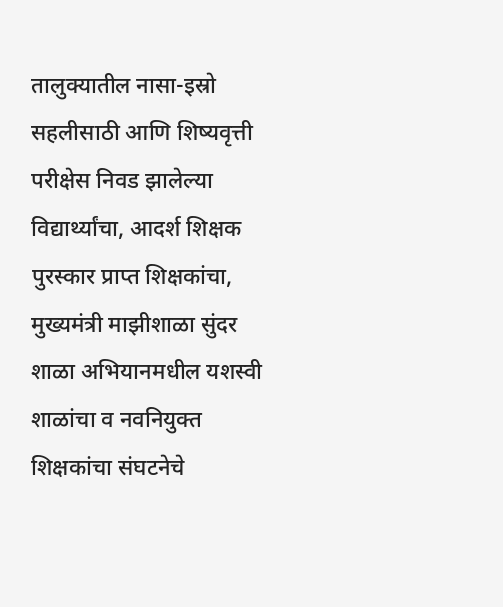तालुक्यातील नासा-इस्रो सहलीसाठी आणि शिष्यवृत्ती परीक्षेस निवड झालेल्या विद्यार्थ्यांचा, आदर्श शिक्षक पुरस्कार प्राप्त शिक्षकांचा, मुख्यमंत्री माझीशाळा सुंदर शाळा अभियानमधील यशस्वी शाळांचा व नवनियुक्त शिक्षकांचा संघटनेचे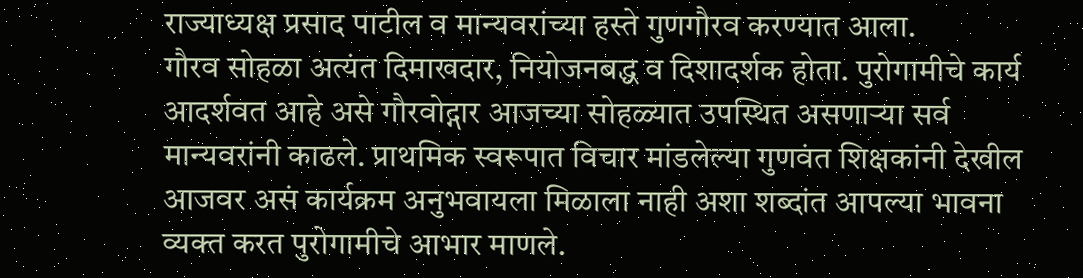राज्याध्यक्ष प्रसाद पाटील व मान्यवरांच्या हस्ते गुणगौरव करण्यात आला.
गौरव सोहळा अत्यंत दिमाखदार, नियोजनबद्ध व दिशादर्शक होता. पुरोगामीचे कार्य आदर्शवत आहे असे गौरवोद्गार आजच्या सोहळ्यात उपस्थित असणाऱ्या सर्व मान्यवरांनी काढले. प्राथमिक स्वरूपात विचार मांडलेल्या गुणवंत शिक्षकांनी देखील आजवर असं कार्यक्रम अनुभवायला मिळाला नाही अशा शब्दांत आपल्या भावना व्यक्त करत पुरोगामीचे आभार माणले.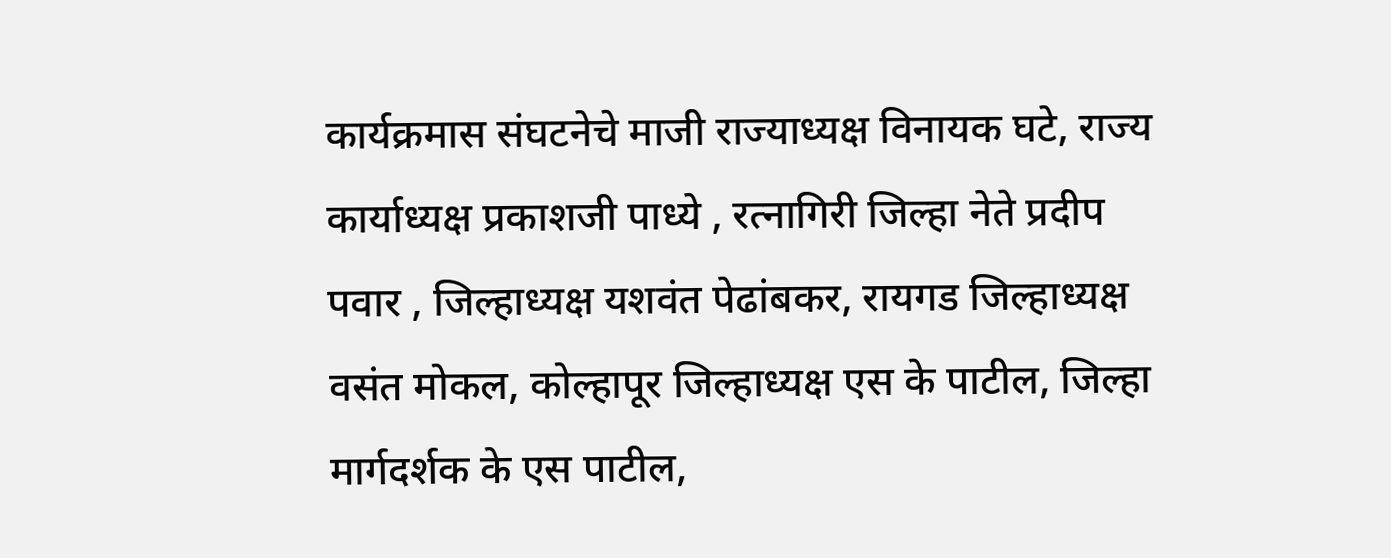कार्यक्रमास संघटनेचे माजी राज्याध्यक्ष विनायक घटे, राज्य कार्याध्यक्ष प्रकाशजी पाध्ये , रत्नागिरी जिल्हा नेते प्रदीप पवार , जिल्हाध्यक्ष यशवंत पेढांबकर, रायगड जिल्हाध्यक्ष वसंत मोकल, कोल्हापूर जिल्हाध्यक्ष एस के पाटील, जिल्हा मार्गदर्शक के एस पाटील,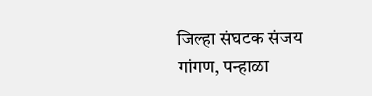जिल्हा संघटक संजय गांगण, पन्हाळा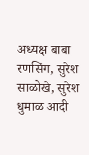अध्यक्ष बाबा रणसिंग, सुरेश साळोखे, सुरेश धुमाळ आदी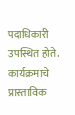पदाधिकारी उपस्थित होते.
कार्यक्रमाचे प्रास्ताविक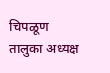चिपळूण तालुका अध्यक्ष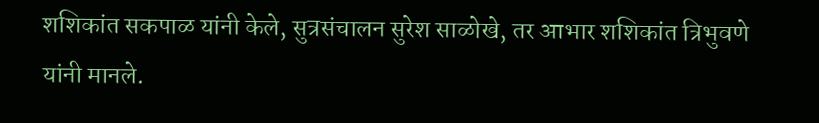शशिकांत सकपाळ यांनी केले, सुत्रसंचालन सुरेश साळोखे, तर आभार शशिकांत त्रिभुवणे यांनी मानले.